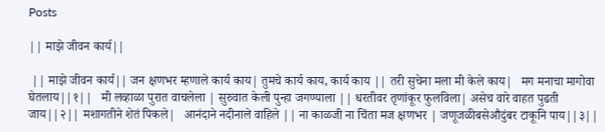Posts

|| माझे जीवन कार्य||

 || माझे जीवन कार्य|| जन क्षणभर म्हणाले कार्य काय| तुमचे कार्य काय, कार्य काय || तरी सुचेना मला मी केले काय|   मग मनाचा मागोवा घेतलाय||१||   मी लव्हाळा पुरात वाचलेला | सुरुवात केली पुन्हा जगण्याला || धरतीवर तृणांकूर फुलविला| असेच वारे वाहत पुढती जाय||२|| मशागतीने शेतं पिकले|   आनंदाने नदीनाले वाहिले || ना काळजी ना चिंता मज क्षणभर | जणूजळीबसेऔदुंबर टाकूनि पाय||३||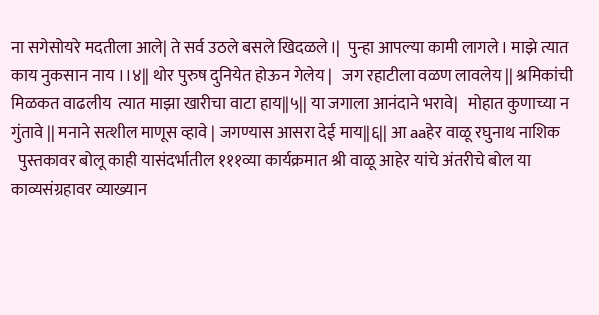ना सगेसोयरे मदतीला आले| ते सर्व उठले बसले खिदळले।|  पुन्हा आपल्या कामी लागले। माझे त्यात काय नुकसान नाय ।।४|| थोर पुरुष दुनियेत होऊन गेलेय |   जग रहाटीला वळण लावलेय || श्रमिकांची मिळकत वाढलीय  त्यात माझा खारीचा वाटा हाय||५|| या जगाला आनंदाने भरावे|   मोहात कुणाच्या न गुंतावे || मनाने सत्शील माणूस व्हावे | जगण्यास आसरा देई माय||६|| आ aaहेर वाळू रघुनाथ नाशिक
  पुस्तकावर बोलू काही यासंदर्भातील १११व्या कार्यक्रमात श्री वाळू आहेर यांचे अंतरीचे बोल या काव्यसंग्रहावर व्याख्यान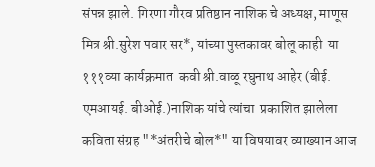संपन्न झाले. गिरणा गौरव प्रतिष्ठान नाशिक चे अध्यक्ष, माणूस मित्र श्री.सुरेश पवार सर*, यांच्या पुस्तकावर बोलू काही  या १११व्या कार्यक्रमात  कवी श्री.वाळू रघुनाथ आहेर (बीई. एमआयई. बीओई.)नाशिक यांचे त्यांचा  प्रकाशित झालेला कविता संग्रह "*अंतरीचे बोल*" या विषयावर व्याख्यान आज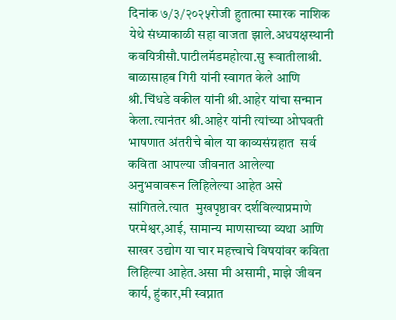दिनांक ७/३/२०२५रोजी हुतात्मा स्मारक नाशिक येथे संध्याकाळी सहा वाजता झाले.अधयक्षस्थानी कवयित्रीसौ.पाटीलमॅडमहोत्या.सु रूवातीलाश्री. बाळासाहब गिरी यांनी स्वागत केले आणि श्री.चिंधडे वकील यांनी श्री.आहेर यांचा सन्मान केला.त्यानंतर श्री.आहेर यांनी त्यांच्या ओघवती भाषणात अंतरीचे बोल या काव्यसंग्रहात  सर्व कविता आपल्या जीवनात आलेल्या अनुभवावरून लिहिलेल्या आहेत असे सांगितले.त्यात  मुखपृष्ठावर दर्शविल्याप्रमाणे परमेश्वर,आई, सामान्य माणसाच्या व्यथा आणि साखर उद्योग या चार महत्त्वाचे विषयांवर कविता लिहिल्या आहेत.असा मी असामी, माझे जीवन कार्य, हुंकार,मी स्वप्नात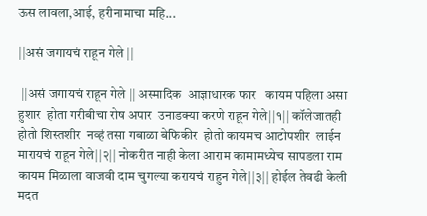ऊस लावला,आई, हरीनामाचा महि...

||असं जगायचं राहून गेले ||

 ||असं जगायचं राहून गेले || अस्मादिक  आज्ञाधारक फार   कायम पहिला असा हुशार  होता गरीबीचा रोष अपार  उनाडक्या करणे राहून गेले||१|| कॉलेजातही होतो शिस्तशीर  नव्हं तसा गबाळा बेफिकीर  होतो कायमच आटोपशीर  लाईन मारायचं राहून गेले||२|| नोकरीत नाही केला आराम कामामध्येच सापडला राम कायम मिळाला वाजवी दाम चुगल्या करायचं राहुन गेले||३|| होईल तेवढी केली मदत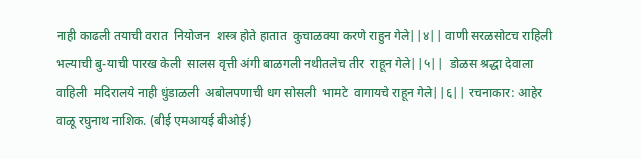नाही काढली तयाची वरात  नियोजन  शस्त्र होते हातात  कुचाळक्या करणे राहुन गेले||४|| वाणी सरळसोटच राहिली भल्याची बु-याची पारख केली  सालस वृत्ती अंगी बाळगली नथीतलेच तीर  राहून गेले||५||  डोळस श्रद्धा देवाला  वाहिली  मदिरालये नाही धुंडाळली  अबोलपणाची धग सोसली  भामटे  वागायचे राहून गेले||६|| रचनाकार: आहेर वाळू रघुनाथ नाशिक. (बीई एमआयई बीओई)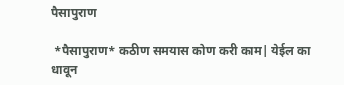पैसापुराण

 *पैसापुराण* कठीण समयास कोण करी काम| येईल का धावून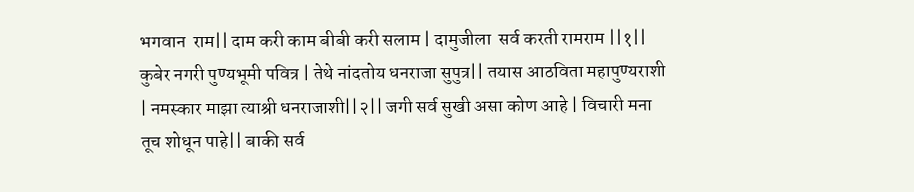भगवान  राम|| दाम करी काम बीबी करी सलाम | दामुजीला  सर्व करती रामराम ||१|| कुबेर नगरी पुण्यभूमी पवित्र | तेथे नांदतोय धनराजा सुपुत्र|| तयास आठविता महापुण्यराशी | नमस्कार माझा त्याश्री धनराजाशी||२|| जगी सर्व सुखी असा कोण आहे | विचारी मना तूच शोधून पाहे|| बाकी सर्व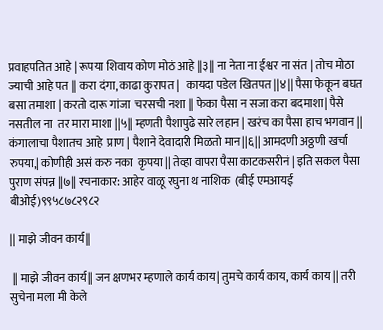प्रवाहपतित आहे | रूपया शिवाय कोण मोठं आहे ||३|| ना नेता ना ईश्वर ना संत | तोच मोठा ज्याची आहे पत || करा दंगा, काढा कुरापत |   कायदा पडेल खितपत ||४|| पैसा फेकून बघत बसा तमाशा | करतो दारू गांजा  चरसची नशा || फेका पैसा न सजा करा बदमाशा| पैसे नसतील ना  तर मारा माशा ||५|| म्हणती पैशापुढे सारे लहान | खरंच का पैसा हाच भगवान || कंगालाचा पैशातच आहे  प्राण | पैशाने देवादारी मिळतो मान||६|| आमदणी अठ्ठणी खर्चा रुपया,| कोणीही असं करु नका  कृपया || तेव्हा वापरा पैसा काटकसरीनं | इति सकल पैसा पुराण संपन्न ||७|| रचनाकार: आहेर वाळू रघुना थ नाशिक  (बीई एमआयई बीओई)९९५८७८२९८२

|| माझे जीवन कार्य||

 || माझे जीवन कार्य|| जन क्षणभर म्हणाले कार्य काय| तुमचे कार्य काय, कार्य काय || तरी सुचेना मला मी केले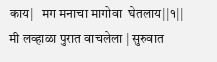काय|   मग मनाचा मागोवा  घेतलाय||१||   मी लव्हाळा पुरात वाचलेला | सुरुवात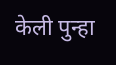केली पुन्हा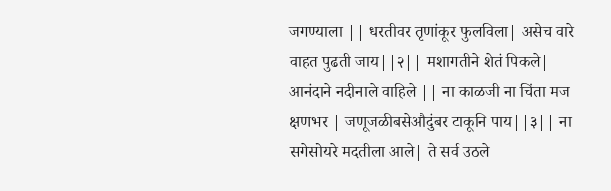जगण्याला || धरतीवर तृणांकूर फुलविला| असेच वारे  वाहत पुढती जाय||२|| मशागतीने शेतं पिकले|   आनंदाने नदीनाले वाहिले || ना काळजी ना चिंता मज क्षणभर | जणूजळीबसेऔदुंबर टाकूनि पाय||३|| ना सगेसोयरे मदतीला आले| ते सर्व उठले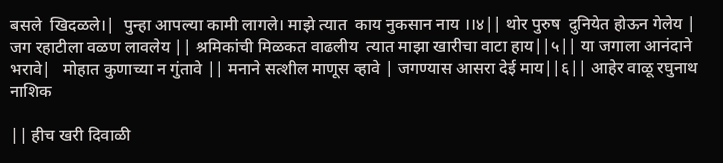बसले  खिदळले।|  पुन्हा आपल्या कामी लागले। माझे त्यात  काय नुकसान नाय ।।४|| थोर पुरुष  दुनियेत होऊन गेलेय |   जग रहाटीला वळण लावलेय || श्रमिकांची मिळकत वाढलीय  त्यात माझा खारीचा वाटा हाय||५|| या जगाला आनंदाने भरावे|   मोहात कुणाच्या न गुंतावे || मनाने सत्शील माणूस व्हावे | जगण्यास आसरा देई माय||६|| आहेर वाळू रघुनाथ नाशिक

|| हीच खरी दिवाळी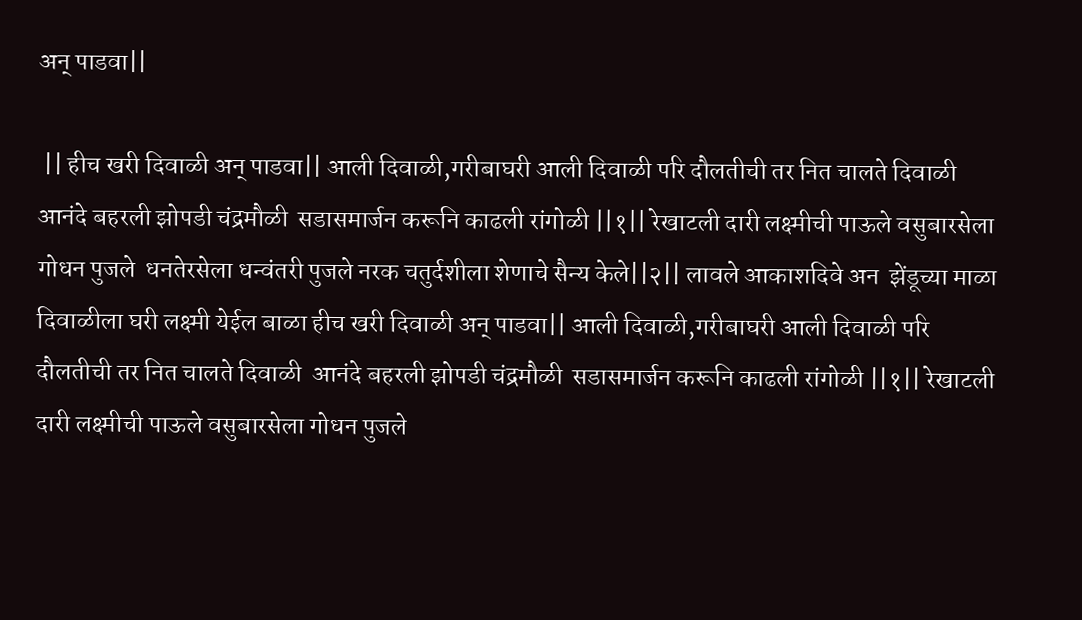अन् पाडवा||

 || हीच खरी दिवाळी अन् पाडवा|| आली दिवाळी,गरीबाघरी आली दिवाळी परि दौलतीची तर नित चालते दिवाळी  आनंदे बहरली झोपडी चंद्रमौळी  सडासमार्जन करूनि काढली रांगोळी ||१|| रेखाटली दारी लक्ष्मीची पाऊले वसुबारसेला गोधन पुजले  धनतेरसेला धन्वंतरी पुजले नरक चतुर्दशीला शेणाचे सैन्य केले||२|| लावले आकाशदिवे अन  झेंडूच्या माळा दिवाळीला घरी लक्ष्मी येईल बाळा हीच खरी दिवाळी अन् पाडवा|| आली दिवाळी,गरीबाघरी आली दिवाळी परि दौलतीची तर नित चालते दिवाळी  आनंदे बहरली झोपडी चंद्रमौळी  सडासमार्जन करूनि काढली रांगोळी ||१|| रेखाटली दारी लक्ष्मीची पाऊले वसुबारसेला गोधन पुजले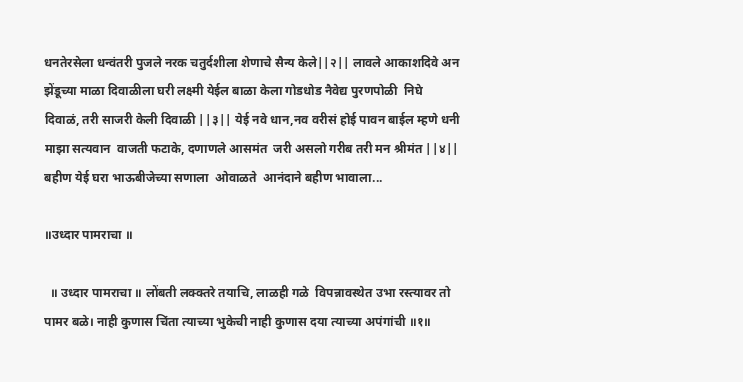धनतेरसेला धन्वंतरी पुजले नरक चतुर्दशीला शेणाचे सैन्य केले||२|| लावले आकाशदिवे अन  झेंडूच्या माळा दिवाळीला घरी लक्ष्मी येईल बाळा केला गोडधोड नैवेद्य पुरणपोळी  निघे दिवाळं, तरी साजरी केली दिवाळी ||३|| येई नवे धान,नव वरीसं होई पावन बाईल म्हणे धनी माझा सत्यवान  वाजती फटाके, दणाणले आसमंत  जरी असलो गरीब तरी मन श्रीमंत ||४|| बहीण येई घरा भाऊबीजेच्या सणाला  ओवाळते  आनंदाने बहीण भावाला...

॥उध्दार पामराचा ॥

  ॥ उध्दार पामराचा ॥ लोंबती लक्क्तरे तयाचि, लाळही गळे  विपन्नावस्थेत उभा रस्त्यावर तो पामर बळे। नाही कुणास चिंता त्याच्या भुकेची नाही कुणास दया त्याच्या अपंगांची ॥१॥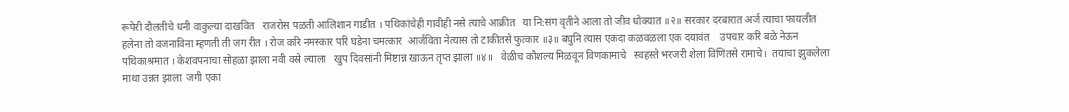रूपेरी दौलतीचे धनी वाकुल्या दाखवित   राजरोस पळती आलिशान गाडीत । पथिकांचेही गावीही नसे त्याचे आक्रीत   या नि:संग वृतीने आला तो जीव धोक्यात ॥२॥ सरकार दरबारात अर्ज त्याचा फायलीत  हलेना तो वजनाविना म्हणती ती जग रीत । रोज करि नमस्कार परि घडेना चमत्कार  आर्जविता नेत्यास तो टाकीतसे फुत्कार ॥३॥ बघुनि त्यास एकदा कळवळला एक दयावंत    उपचार करि बळे नेऊन पथिकाश्रमात । केशवपनाचा सोहळा झाला नवी वस्रे ल्याला   खुप दिवसांनी मिष्टान्न खाऊन तृप्त झाला ॥४॥   वेळीच कौशल्य मिळवून विणकामाचे   स्वहस्ते भरजरी शेला विणितसे रामाचे।  तयाचा झुकलेला माथा उन्नत झाला  जगी एका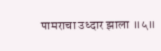पामराचा उध्दार झाला ॥५॥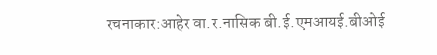रचनाकार:आहेर वा.र.नासिक बी.ई.एमआयई.बीओई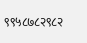९९५८७८२९८२